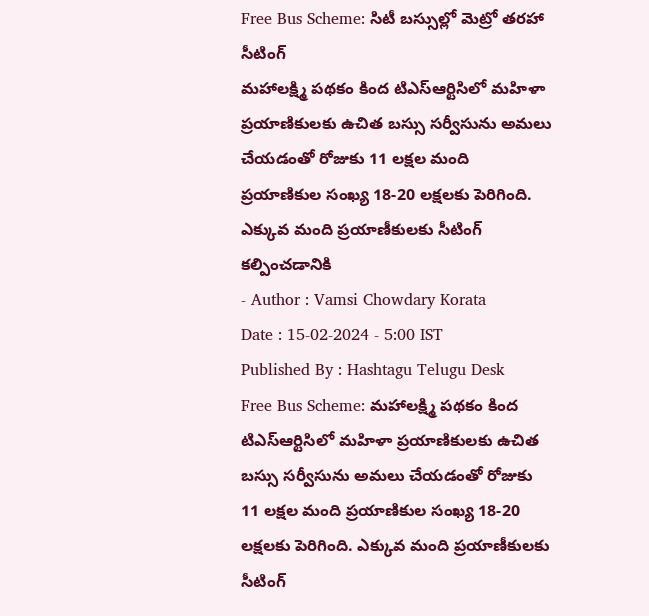Free Bus Scheme: సిటీ బస్సుల్లో మెట్రో తరహా సీటింగ్
మహాలక్ష్మి పథకం కింద టిఎస్ఆర్టిసిలో మహిళా ప్రయాణికులకు ఉచిత బస్సు సర్వీసును అమలు చేయడంతో రోజుకు 11 లక్షల మంది ప్రయాణికుల సంఖ్య 18-20 లక్షలకు పెరిగింది. ఎక్కువ మంది ప్రయాణీకులకు సీటింగ్ కల్పించడానికి
- Author : Vamsi Chowdary Korata
Date : 15-02-2024 - 5:00 IST
Published By : Hashtagu Telugu Desk
Free Bus Scheme: మహాలక్ష్మి పథకం కింద టిఎస్ఆర్టిసిలో మహిళా ప్రయాణికులకు ఉచిత బస్సు సర్వీసును అమలు చేయడంతో రోజుకు 11 లక్షల మంది ప్రయాణికుల సంఖ్య 18-20 లక్షలకు పెరిగింది. ఎక్కువ మంది ప్రయాణీకులకు సీటింగ్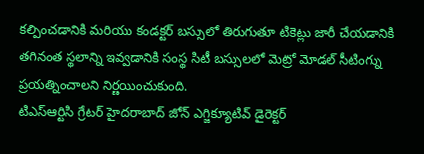కల్పించడానికి మరియు కండక్టర్ బస్సులో తిరుగుతూ టికెట్లు జారీ చేయడానికి తగినంత స్థలాన్ని ఇవ్వడానికి సంస్థ సిటీ బస్సులలో మెట్రో మోడల్ సీటింగ్ను ప్రయత్నించాలని నిర్ణయించుకుంది.
టిఎస్ఆర్టిసి గ్రేటర్ హైదరాబాద్ జోన్ ఎగ్జిక్యూటివ్ డైరెక్టర్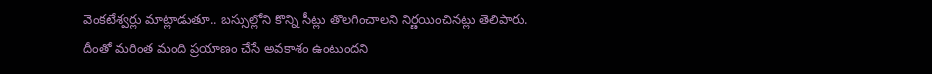వెంకటేశ్వర్లు మాట్లాడుతూ.. బస్సుల్లోని కొన్ని సీట్లు తొలగించాలని నిర్ణయించినట్లు తెలిపారు. దీంతో మరింత మంది ప్రయాణం చేసే అవకాశం ఉంటుందని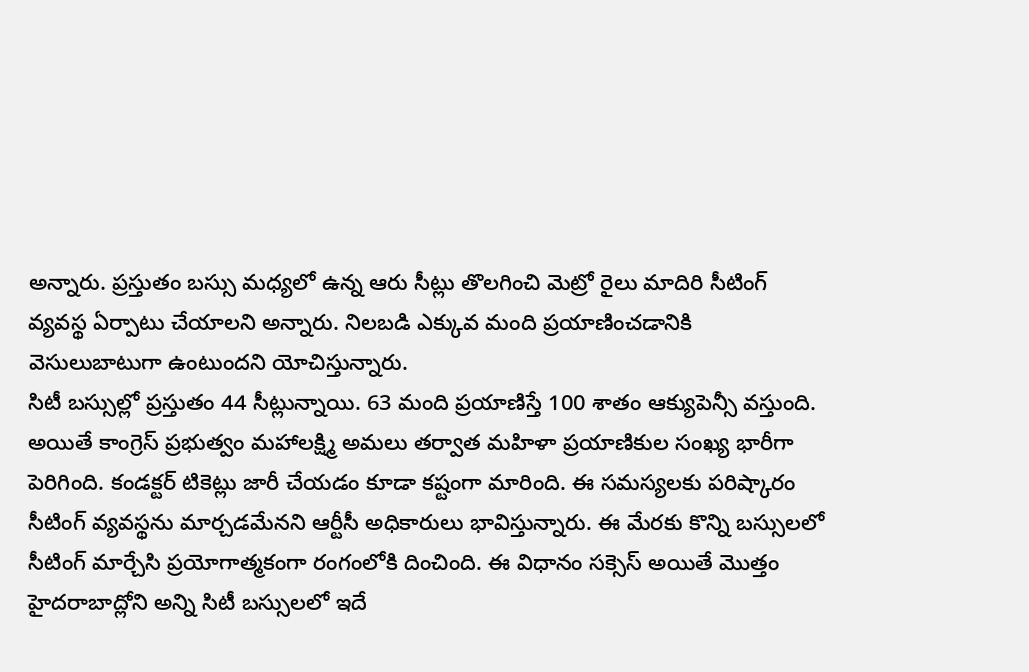అన్నారు. ప్రస్తుతం బస్సు మధ్యలో ఉన్న ఆరు సీట్లు తొలగించి మెట్రో రైలు మాదిరి సీటింగ్ వ్యవస్థ ఏర్పాటు చేయాలని అన్నారు. నిలబడి ఎక్కువ మంది ప్రయాణించడానికి వెసులుబాటుగా ఉంటుందని యోచిస్తున్నారు.
సిటీ బస్సుల్లో ప్రస్తుతం 44 సీట్లున్నాయి. 63 మంది ప్రయాణిస్తే 100 శాతం ఆక్యుపెన్సీ వస్తుంది. అయితే కాంగ్రెస్ ప్రభుత్వం మహాలక్ష్మి అమలు తర్వాత మహిళా ప్రయాణికుల సంఖ్య భారీగా పెరిగింది. కండక్టర్ టికెట్లు జారీ చేయడం కూడా కష్టంగా మారింది. ఈ సమస్యలకు పరిష్కారం సీటింగ్ వ్యవస్థను మార్చడమేనని ఆర్టీసీ అధికారులు భావిస్తున్నారు. ఈ మేరకు కొన్ని బస్సులలో సీటింగ్ మార్చేసి ప్రయోగాత్మకంగా రంగంలోకి దించింది. ఈ విధానం సక్సెస్ అయితే మొత్తం హైదరాబాద్లోని అన్ని సిటీ బస్సులలో ఇదే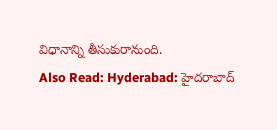విధానాన్ని తీసుకురానుంది.
Also Read: Hyderabad: హైదరాబాద్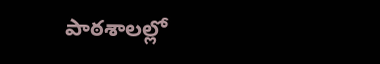పాఠశాలల్లో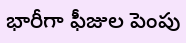భారీగా ఫీజుల పెంపు